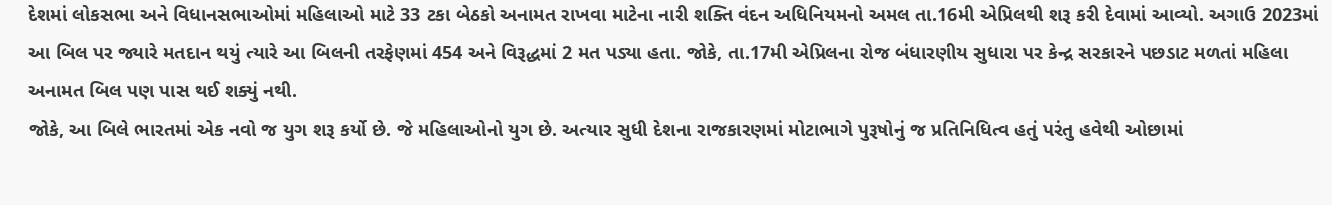દેશમાં લોકસભા અને વિધાનસભાઓમાં મહિલાઓ માટે 33 ટકા બેઠકો અનામત રાખવા માટેના નારી શક્તિ વંદન અધિનિયમનો અમલ તા.16મી એપ્રિલથી શરૂ કરી દેવામાં આવ્યો. અગાઉ 2023માં આ બિલ પર જ્યારે મતદાન થયું ત્યારે આ બિલની તરફેણમાં 454 અને વિરૂદ્ધમાં 2 મત પડ્યા હતા. જોકે, તા.17મી એપ્રિલના રોજ બંધારણીય સુધારા પર કેન્દ્ર સરકારને પછડાટ મળતાં મહિલા અનામત બિલ પણ પાસ થઈ શક્યું નથી.
જોકે, આ બિલે ભારતમાં એક નવો જ યુગ શરૂ કર્યો છે. જે મહિલાઓનો યુગ છે. અત્યાર સુધી દેશના રાજકારણમાં મોટાભાગે પુરૂષોનું જ પ્રતિનિધિત્વ હતું પરંતુ હવેથી ઓછામાં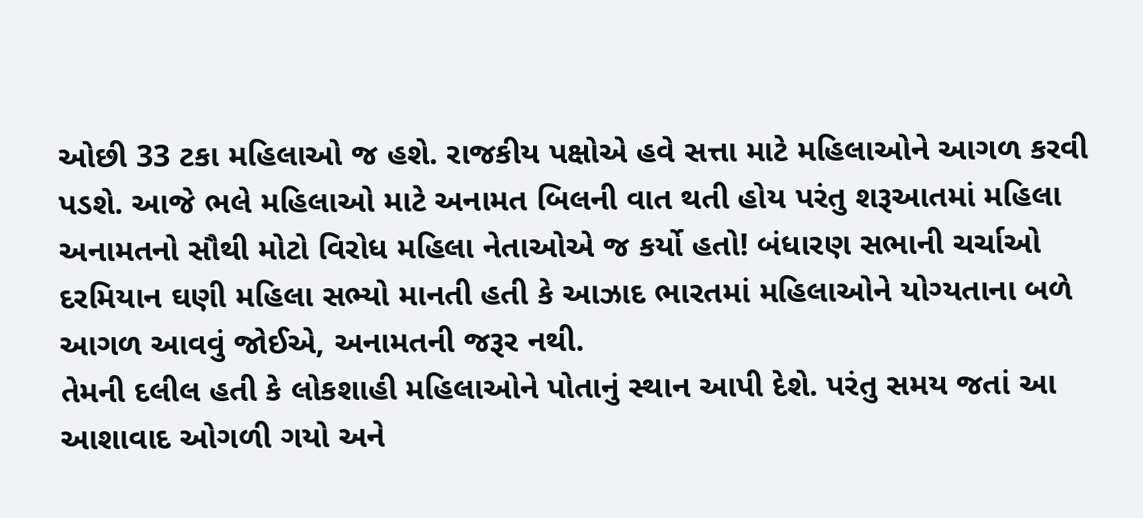ઓછી 33 ટકા મહિલાઓ જ હશે. રાજકીય પક્ષોએ હવે સત્તા માટે મહિલાઓને આગળ કરવી પડશે. આજે ભલે મહિલાઓ માટે અનામત બિલની વાત થતી હોય પરંતુ શરૂઆતમાં મહિલા અનામતનો સૌથી મોટો વિરોધ મહિલા નેતાઓએ જ કર્યો હતો! બંધારણ સભાની ચર્ચાઓ દરમિયાન ઘણી મહિલા સભ્યો માનતી હતી કે આઝાદ ભારતમાં મહિલાઓને યોગ્યતાના બળે આગળ આવવું જોઈએ, અનામતની જરૂર નથી.
તેમની દલીલ હતી કે લોકશાહી મહિલાઓને પોતાનું સ્થાન આપી દેશે. પરંતુ સમય જતાં આ આશાવાદ ઓગળી ગયો અને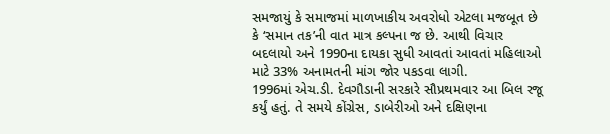સમજાયું કે સમાજમાં માળખાકીય અવરોધો એટલા મજબૂત છે કે ‘સમાન તક’ની વાત માત્ર કલ્પના જ છે. આથી વિચાર બદલાયો અને 1990ના દાયકા સુધી આવતાં આવતાં મહિલાઓ માટે 33% અનામતની માંગ જોર પકડવા લાગી.
1996માં એચ.ડી. દેવગૌડાની સરકારે સૌપ્રથમવાર આ બિલ રજૂ કર્યું હતું. તે સમયે કોંગ્રેસ, ડાબેરીઓ અને દક્ષિણના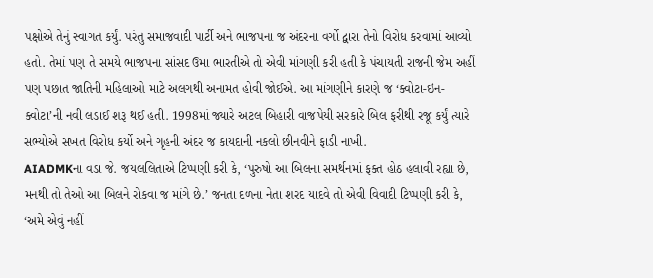પક્ષોએ તેનું સ્વાગત કર્યું. પરંતુ સમાજવાદી પાર્ટી અને ભાજપના જ અંદરના વર્ગો દ્વારા તેનો વિરોધ કરવામાં આવ્યો હતો. તેમાં પણ તે સમયે ભાજપના સાંસદ ઉમા ભારતીએ તો એવી માંગણી કરી હતી કે પંચાયતી રાજની જેમ અહીં પણ પછાત જાતિની મહિલાઓ માટે અલગથી અનામત હોવી જોઈએ. આ માંગણીને કારણે જ ‘ક્વોટા-ઇન-ક્વોટા’ની નવી લડાઈ શરૂ થઈ હતી. 1998માં જ્યારે અટલ બિહારી વાજપેયી સરકારે બિલ ફરીથી રજૂ કર્યું ત્યારે સભ્યોએ સખત વિરોધ કર્યો અને ગૃહની અંદર જ કાયદાની નકલો છીનવીને ફાડી નાખી.
AIADMKના વડા જે. જયલલિતાએ ટિપ્પણી કરી કે, ‘પુરુષો આ બિલના સમર્થનમાં ફક્ત હોઠ હલાવી રહ્યા છે, મનથી તો તેઓ આ બિલને રોકવા જ માંગે છે.’ જનતા દળના નેતા શરદ યાદવે તો એવી વિવાદી ટિપ્પણી કરી કે, ‘અમે એવું નહીં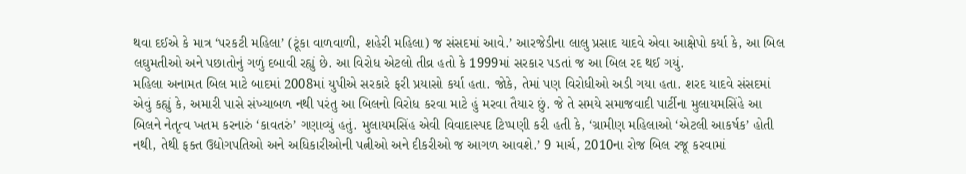થવા દઈએ કે માત્ર ‘પરકટી મહિલા’ (ટૂંકા વાળવાળી, શહેરી મહિલા) જ સંસદમાં આવે.’ આરજેડીના લાલુ પ્રસાદ યાદવે એવા આક્ષેપો કર્યા કે, આ બિલ લઘુમતીઓ અને પછાતોનું ગળું દબાવી રહ્યું છે. આ વિરોધ એટલો તીવ્ર હતો કે 1999માં સરકાર પડતાં જ આ બિલ રદ થઈ ગયું.
મહિલા અનામત બિલ માટે બાદમાં 2008માં યુપીએ સરકારે ફરી પ્રયાસો કર્યા હતા. જોકે, તેમાં પણ વિરોધીઓ અડી ગયા હતા. શરદ યાદવે સંસદમાં એવું કહ્યું કે, અમારી પાસે સંખ્યાબળ નથી પરંતુ આ બિલનો વિરોધ કરવા માટે હું મરવા તૈયાર છું. જે તે સમયે સમાજવાદી પાર્ટીના મુલાયમસિંહે આ બિલને નેતૃત્વ ખતમ કરનારું ‘કાવતરું’ ગણાવ્યું હતું. મુલાયમસિંહ એવી વિવાદાસ્પદ ટિપ્પણી કરી હતી કે, ‘ગ્રામીણ મહિલાઓ ‘એટલી આકર્ષક’ હોતી નથી, તેથી ફક્ત ઉદ્યોગપતિઓ અને અધિકારીઓની પત્નીઓ અને દીકરીઓ જ આગળ આવશે.’ 9 માર્ચ, 2010ના રોજ બિલ રજૂ કરવામાં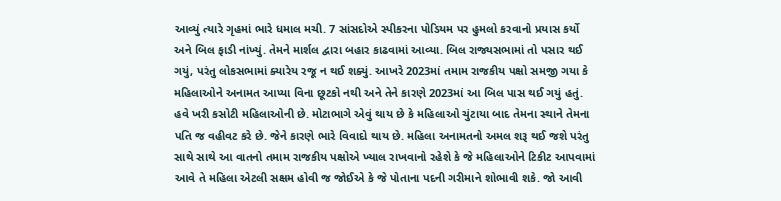આવ્યું ત્યારે ગૃહમાં ભારે ધમાલ મચી. 7 સાંસદોએ સ્પીકરના પોડિયમ પર હુમલો કરવાનો પ્રયાસ કર્યો અને બિલ ફાડી નાંખ્યું. તેમને માર્શલ દ્વારા બહાર કાઢવામાં આવ્યા. બિલ રાજ્યસભામાં તો પસાર થઈ ગયું, પરંતુ લોકસભામાં ક્યારેય રજૂ ન થઈ શક્યું. આખરે 2023માં તમામ રાજકીય પક્ષો સમજી ગયા કે મહિલાઓને અનામત આપ્યા વિના છૂટકો નથી અને તેને કારણે 2023માં આ બિલ પાસ થઈ ગયું હતું.
હવે ખરી કસોટી મહિલાઓની છે. મોટાભાગે એવું થાય છે કે મહિલાઓ ચુંટાયા બાદ તેમના સ્થાને તેમના પતિ જ વહીવટ કરે છે. જેને કારણે ભારે વિવાદો થાય છે. મહિલા અનામતનો અમલ શરૂ થઈ જશે પરંતુ સાથે સાથે આ વાતનો તમામ રાજકીય પક્ષોએ ખ્યાલ રાખવાનો રહેશે કે જે મહિલાઓને ટિકીટ આપવામાં આવે તે મહિલા એટલી સક્ષમ હોવી જ જોઈએ કે જે પોતાના પદની ગરીમાને શોભાવી શકે. જો આવી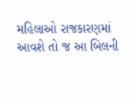મહિલાઓ રાજકારણમાં આવશે તો જ આ બિલની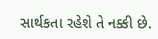સાર્થકતા રહેશે તે નક્કી છે.